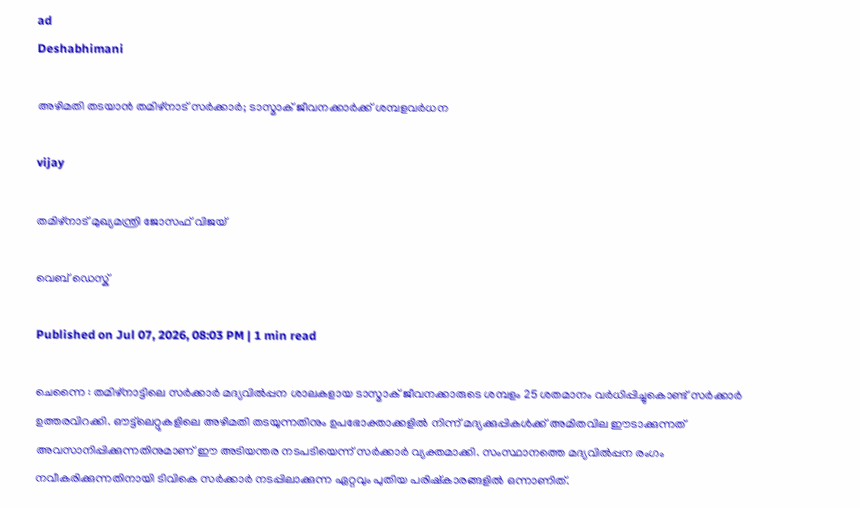ad
Deshabhimani

അഴിമതി തടയാൻ തമിഴ്നാട് സർക്കാർ; ടാസ്മാക് ജീവനക്കാർക്ക് ശമ്പളവർധന

vijay

തമിഴ്‌നാട് മുഖ്യമന്ത്രി ജോസഫ് വിജയ്

വെബ് ഡെസ്ക്

Published on Jul 07, 2026, 08:03 PM | 1 min read

ചെന്നൈ : തമിഴ്‌നാട്ടിലെ സർക്കാർ മദ്യവിൽപ്പന ശാലകളായ ടാസ്മാക് ജീവനക്കാരുടെ ശമ്പളം 25 ശതമാനം വർധിപ്പിച്ചുകൊണ്ട് സർക്കാർ ഉത്തരവിറക്കി. ഔട്ട്‌ലെറ്റുകളിലെ അഴിമതി തടയുന്നതിനും ഉപഭോക്താക്കളിൽ നിന്ന് മദ്യക്കുപ്പികൾക്ക് അമിതവില ഈടാക്കുന്നത് അവസാനിപ്പിക്കുന്നതിനുമാണ് ഈ അടിയന്തര നടപടിയെന്ന് സർക്കാർ വ്യക്തമാക്കി. സംസ്ഥാനത്തെ മദ്യവിൽപ്പന രംഗം നവീകരിക്കുന്നതിനായി ടിവികെ സർക്കാർ നടപ്പിലാക്കുന്ന ഏറ്റവും പുതിയ പരിഷ്കാരങ്ങളിൽ ഒന്നാണിത്.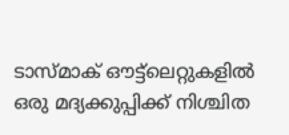ടാസ്മാക് ഔട്ട്‌ലെറ്റുകളിൽ ഒരു മദ്യക്കുപ്പിക്ക് നിശ്ചിത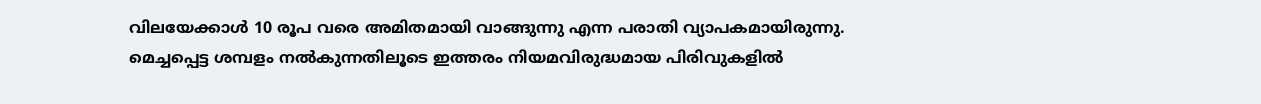വിലയേക്കാൾ 10 രൂപ വരെ അമിതമായി വാങ്ങുന്നു എന്ന പരാതി വ്യാപകമായിരുന്നു. മെച്ചപ്പെട്ട ശമ്പളം നൽകുന്നതിലൂടെ ഇത്തരം നിയമവിരുദ്ധമായ പിരിവുകളിൽ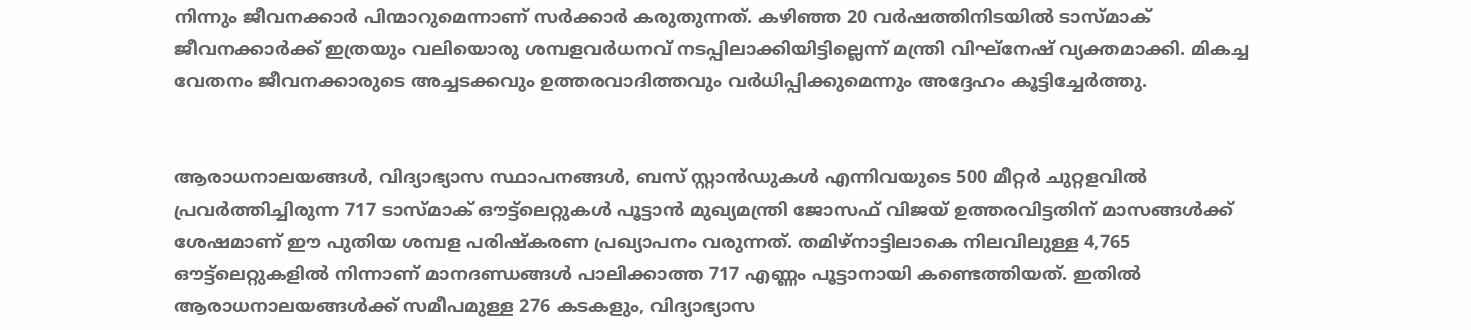നിന്നും ജീവനക്കാർ പിന്മാറുമെന്നാണ് സർക്കാർ കരുതുന്നത്. കഴിഞ്ഞ 20 വർഷത്തിനിടയിൽ ടാസ്മാക് ജീവനക്കാർക്ക് ഇത്രയും വലിയൊരു ശമ്പളവർധനവ് നടപ്പിലാക്കിയിട്ടില്ലെന്ന് മന്ത്രി വിഘ്നേഷ് വ്യക്തമാക്കി. മികച്ച വേതനം ജീവനക്കാരുടെ അച്ചടക്കവും ഉത്തരവാദിത്തവും വർധിപ്പിക്കുമെന്നും അദ്ദേഹം കൂട്ടിച്ചേർത്തു.


ആരാധനാലയങ്ങൾ, വിദ്യാഭ്യാസ സ്ഥാപനങ്ങൾ, ബസ് സ്റ്റാൻഡുകൾ എന്നിവയുടെ 500 മീറ്റർ ചുറ്റളവിൽ പ്രവർത്തിച്ചിരുന്ന 717 ടാസ്മാക് ഔട്ട്‌ലെറ്റുകൾ പൂട്ടാൻ മുഖ്യമന്ത്രി ജോസഫ് വിജയ് ഉത്തരവിട്ടതിന് മാസങ്ങൾക്ക് ശേഷമാണ് ഈ പുതിയ ശമ്പള പരിഷ്കരണ പ്രഖ്യാപനം വരുന്നത്. തമിഴ്‌നാട്ടിലാകെ നിലവിലുള്ള 4,765 ഔട്ട്‌ലെറ്റുകളിൽ നിന്നാണ് മാനദണ്ഡങ്ങൾ പാലിക്കാത്ത 717 എണ്ണം പൂട്ടാനായി കണ്ടെത്തിയത്. ഇതിൽ ആരാധനാലയങ്ങൾക്ക് സമീപമുള്ള 276 കടകളും, വിദ്യാഭ്യാസ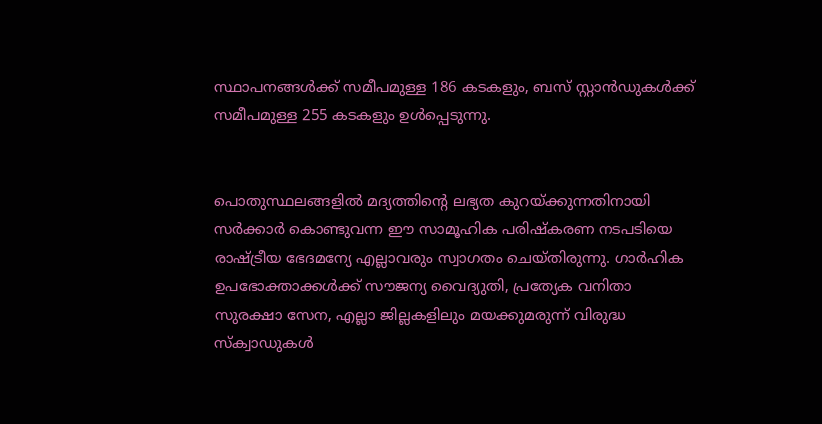സ്ഥാപനങ്ങൾക്ക് സമീപമുള്ള 186 കടകളും, ബസ് സ്റ്റാൻഡുകൾക്ക് സമീപമുള്ള 255 കടകളും ഉൾപ്പെടുന്നു.


പൊതുസ്ഥലങ്ങളിൽ മദ്യത്തിന്റെ ലഭ്യത കുറയ്ക്കുന്നതിനായി സർക്കാർ കൊണ്ടുവന്ന ഈ സാമൂഹിക പരിഷ്കരണ നടപടിയെ രാഷ്ട്രീയ ഭേദമന്യേ എല്ലാവരും സ്വാഗതം ചെയ്തിരുന്നു. ഗാർഹിക ഉപഭോക്താക്കൾക്ക് സൗജന്യ വൈദ്യുതി, പ്രത്യേക വനിതാ സുരക്ഷാ സേന, എല്ലാ ജില്ലകളിലും മയക്കുമരുന്ന് വിരുദ്ധ സ്ക്വാഡുകൾ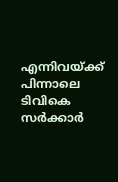എന്നിവയ്ക്ക് പിന്നാലെ ടിവികെ സർക്കാർ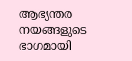ആഭ്യന്തര നയങ്ങളുടെ ഭാഗമായി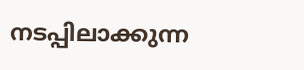നടപ്പിലാക്കുന്ന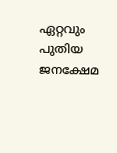ഏറ്റവും പുതിയ ജനക്ഷേമ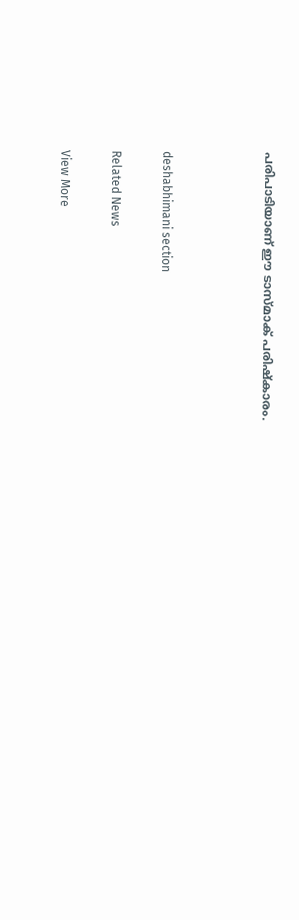പരിപാടിയാണ് ഈ ടാസ്മാക് പരിഷ്കാരം.



deshabhimani section

Related News

View More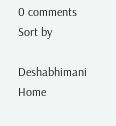0 comments
Sort by

Deshabhimani
Home